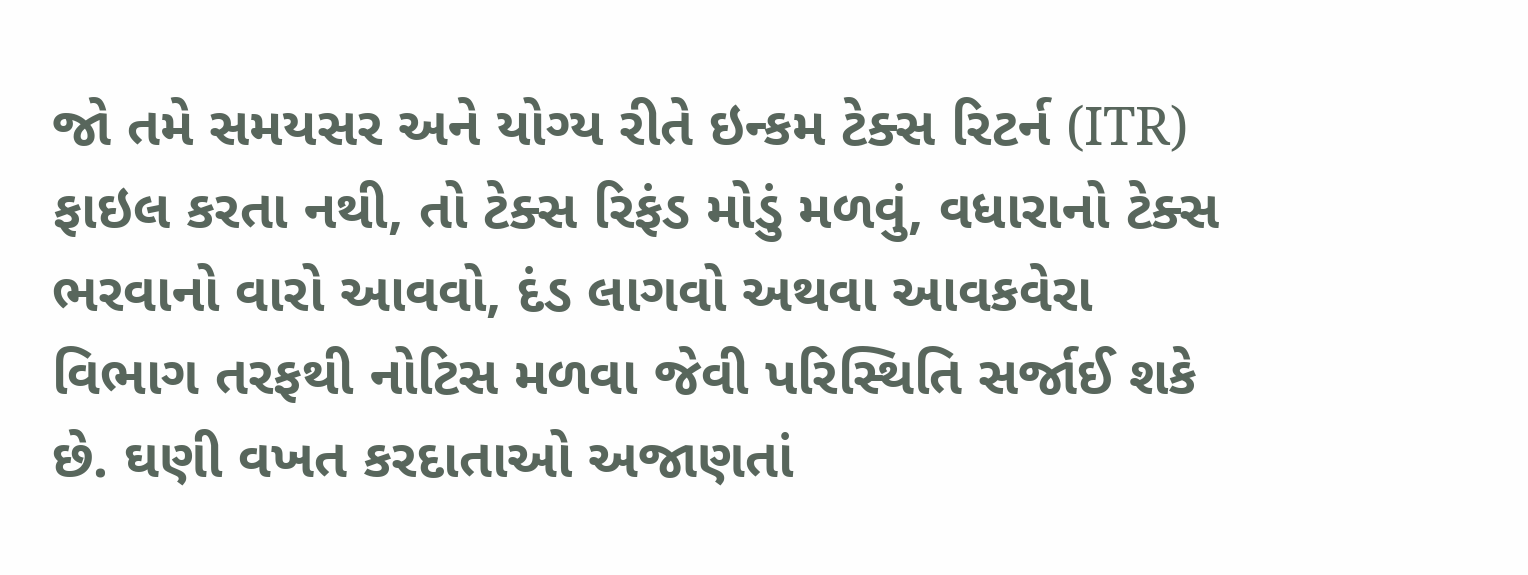જો તમે સમયસર અને યોગ્ય રીતે ઇન્કમ ટેક્સ રિટર્ન (ITR) ફાઇલ કરતા નથી, તો ટેક્સ રિફંડ મોડું મળવું, વધારાનો ટેક્સ ભરવાનો વારો આવવો, દંડ લાગવો અથવા આવકવેરા વિભાગ તરફથી નોટિસ મળવા જેવી પરિસ્થિતિ સર્જાઈ શકે છે. ઘણી વખત કરદાતાઓ અજાણતાં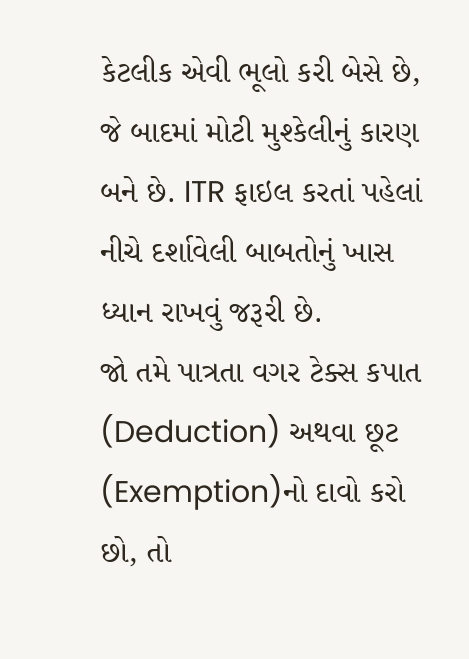કેટલીક એવી ભૂલો કરી બેસે છે, જે બાદમાં મોટી મુશ્કેલીનું કારણ બને છે. ITR ફાઇલ કરતાં પહેલાં નીચે દર્શાવેલી બાબતોનું ખાસ ધ્યાન રાખવું જરૂરી છે.
જો તમે પાત્રતા વગર ટેક્સ કપાત (Deduction) અથવા છૂટ (Exemption)નો દાવો કરો છો, તો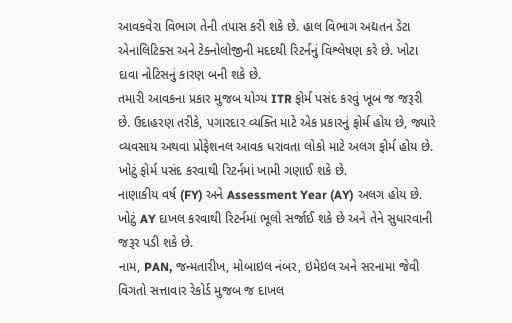આવકવેરા વિભાગ તેની તપાસ કરી શકે છે. હાલ વિભાગ અદ્યતન ડેટા એનાલિટિક્સ અને ટેક્નોલોજીની મદદથી રિટર્નનું વિશ્લેષણ કરે છે. ખોટા દાવા નોટિસનું કારણ બની શકે છે.
તમારી આવકના પ્રકાર મુજબ યોગ્ય ITR ફોર્મ પસંદ કરવું ખૂબ જ જરૂરી છે. ઉદાહરણ તરીકે, પગારદાર વ્યક્તિ માટે એક પ્રકારનું ફોર્મ હોય છે, જ્યારે વ્યવસાય અથવા પ્રોફેશનલ આવક ધરાવતા લોકો માટે અલગ ફોર્મ હોય છે. ખોટું ફોર્મ પસંદ કરવાથી રિટર્નમાં ખામી ગણાઈ શકે છે.
નાણાકીય વર્ષ (FY) અને Assessment Year (AY) અલગ હોય છે. ખોટું AY દાખલ કરવાથી રિટર્નમાં ભૂલો સર્જાઈ શકે છે અને તેને સુધારવાની જરૂર પડી શકે છે.
નામ, PAN, જન્મતારીખ, મોબાઇલ નંબર, ઇમેઇલ અને સરનામા જેવી વિગતો સત્તાવાર રેકોર્ડ મુજબ જ દાખલ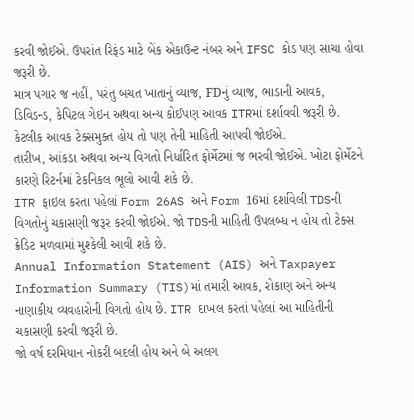કરવી જોઈએ. ઉપરાંત રિફંડ માટે બેંક એકાઉન્ટ નંબર અને IFSC કોડ પણ સાચા હોવા જરૂરી છે.
માત્ર પગાર જ નહીં, પરંતુ બચત ખાતાનું વ્યાજ, FDનું વ્યાજ, ભાડાની આવક, ડિવિડન્ડ, કેપિટલ ગેઇન અથવા અન્ય કોઈપણ આવક ITRમાં દર્શાવવી જરૂરી છે. કેટલીક આવક ટેક્સમુક્ત હોય તો પણ તેની માહિતી આપવી જોઈએ.
તારીખ, આંકડા અથવા અન્ય વિગતો નિર્ધારિત ફોર્મેટમાં જ ભરવી જોઈએ. ખોટા ફોર્મેટને કારણે રિટર્નમાં ટેકનિકલ ભૂલો આવી શકે છે.
ITR ફાઇલ કરતા પહેલાં Form 26AS અને Form 16માં દર્શાવેલી TDSની વિગતોનું ચકાસણી જરૂર કરવી જોઈએ. જો TDSની માહિતી ઉપલબ્ધ ન હોય તો ટેક્સ ક્રેડિટ મળવામાં મુશ્કેલી આવી શકે છે.
Annual Information Statement (AIS) અને Taxpayer Information Summary (TIS)માં તમારી આવક, રોકાણ અને અન્ય નાણાકીય વ્યવહારોની વિગતો હોય છે. ITR દાખલ કરતાં પહેલાં આ માહિતીની ચકાસણી કરવી જરૂરી છે.
જો વર્ષ દરમિયાન નોકરી બદલી હોય અને બે અલગ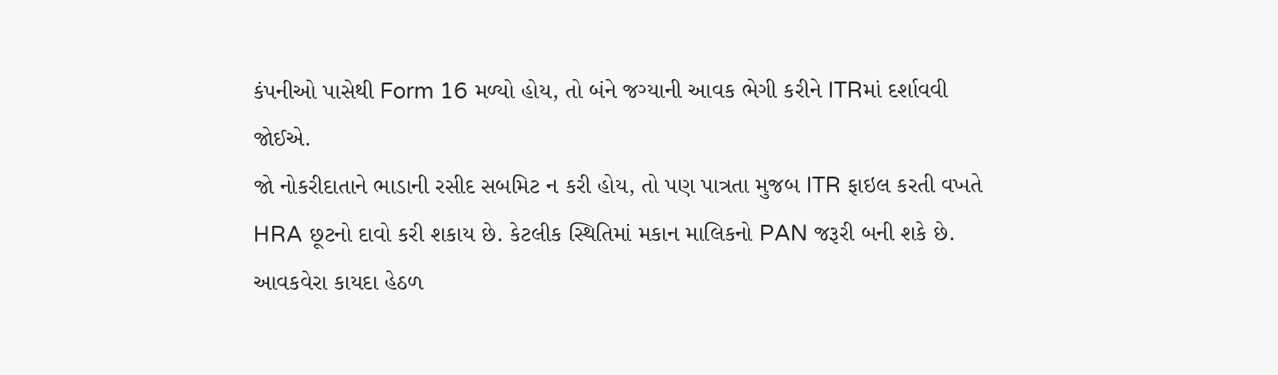કંપનીઓ પાસેથી Form 16 મળ્યો હોય, તો બંને જગ્યાની આવક ભેગી કરીને ITRમાં દર્શાવવી જોઈએ.
જો નોકરીદાતાને ભાડાની રસીદ સબમિટ ન કરી હોય, તો પણ પાત્રતા મુજબ ITR ફાઇલ કરતી વખતે HRA છૂટનો દાવો કરી શકાય છે. કેટલીક સ્થિતિમાં મકાન માલિકનો PAN જરૂરી બની શકે છે.
આવકવેરા કાયદા હેઠળ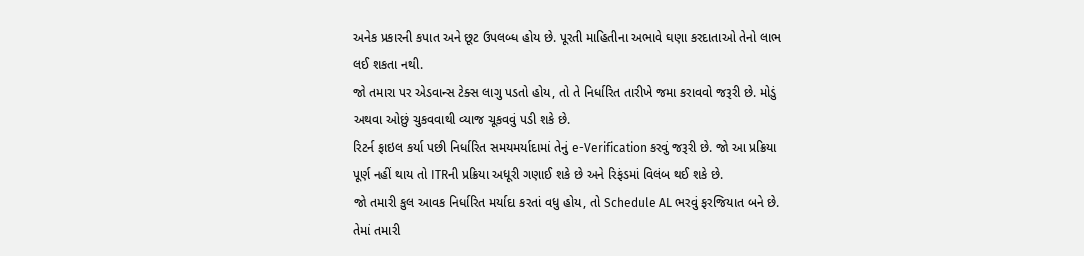અનેક પ્રકારની કપાત અને છૂટ ઉપલબ્ધ હોય છે. પૂરતી માહિતીના અભાવે ઘણા કરદાતાઓ તેનો લાભ લઈ શકતા નથી.
જો તમારા પર એડવાન્સ ટેક્સ લાગુ પડતો હોય, તો તે નિર્ધારિત તારીખે જમા કરાવવો જરૂરી છે. મોડું અથવા ઓછું ચુકવવાથી વ્યાજ ચૂકવવું પડી શકે છે.
રિટર્ન ફાઇલ કર્યા પછી નિર્ધારિત સમયમર્યાદામાં તેનું e-Verification કરવું જરૂરી છે. જો આ પ્રક્રિયા પૂર્ણ નહીં થાય તો ITRની પ્રક્રિયા અધૂરી ગણાઈ શકે છે અને રિફંડમાં વિલંબ થઈ શકે છે.
જો તમારી કુલ આવક નિર્ધારિત મર્યાદા કરતાં વધુ હોય, તો Schedule AL ભરવું ફરજિયાત બને છે. તેમાં તમારી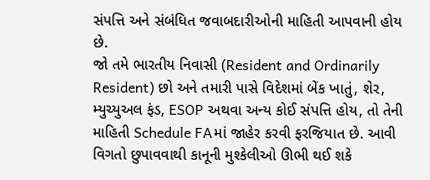સંપત્તિ અને સંબંધિત જવાબદારીઓની માહિતી આપવાની હોય છે.
જો તમે ભારતીય નિવાસી (Resident and Ordinarily Resident) છો અને તમારી પાસે વિદેશમાં બેંક ખાતું, શેર, મ્યુચ્યુઅલ ફંડ, ESOP અથવા અન્ય કોઈ સંપત્તિ હોય, તો તેની માહિતી Schedule FAમાં જાહેર કરવી ફરજિયાત છે. આવી વિગતો છુપાવવાથી કાનૂની મુશ્કેલીઓ ઊભી થઈ શકે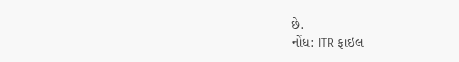છે.
નોંધ: ITR ફાઇલ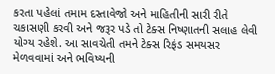કરતા પહેલાં તમામ દસ્તાવેજો અને માહિતીની સારી રીતે ચકાસણી કરવી અને જરૂર પડે તો ટેક્સ નિષ્ણાતની સલાહ લેવી યોગ્ય રહેશે. આ સાવચેતી તમને ટેક્સ રિફંડ સમયસર મેળવવામાં અને ભવિષ્યની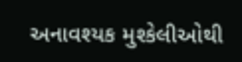અનાવશ્યક મુશ્કેલીઓથી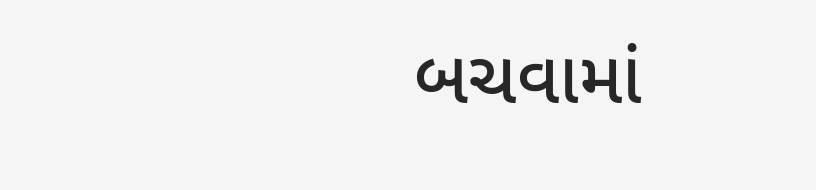બચવામાં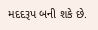મદદરૂપ બની શકે છે.